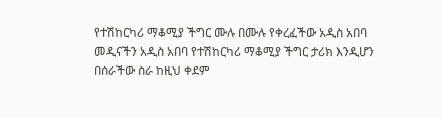የተሽከርካሪ ማቆሚያ ችግር ሙሉ በሙሉ የቀረፈችው አዲስ አበባ
መዲናችን አዲስ አበባ የተሽከርካሪ ማቆሚያ ችግር ታሪክ እንዲሆን በሰራችው ስራ ከዚህ ቀደም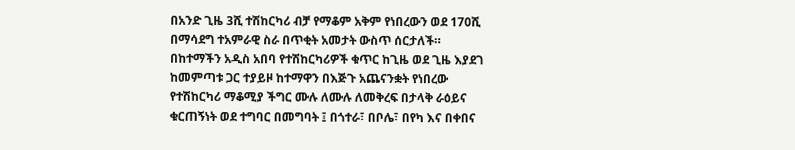በአንድ ጊዜ 3ሺ ተሽከርካሪ ብቻ የማቆም አቅም የነበረውን ወደ 170ሺ በማሳደግ ተአምራዊ ስራ በጥቂት አመታት ውስጥ ሰርታለች።
በከተማችን አዲስ አበባ የተሽከርካሪዎች ቁጥር ከጊዜ ወደ ጊዜ እያደገ ከመምጣቱ ጋር ተያይዞ ከተማዋን በእጅጉ አጨናንቋት የነበረው የተሽከርካሪ ማቆሚያ ችግር ሙሉ ለሙሉ ለመቅረፍ በታላቅ ራዕይና ቁርጠኝነት ወደ ተግባር በመግባት ፤ በጎተራ፣ በቦሌ፣ በየካ እና በቀበና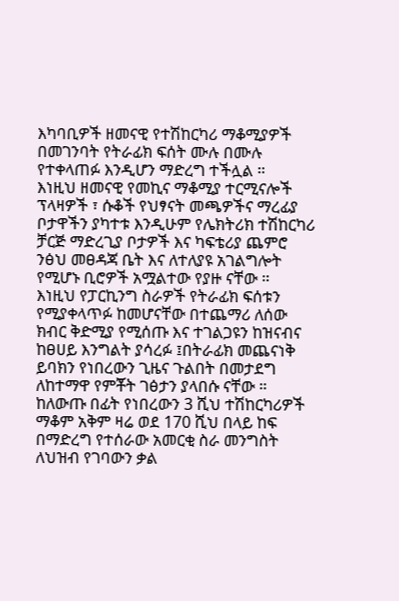እካባቢዎች ዘመናዊ የተሽከርካሪ ማቆሚያዎች በመገንባት የትራፊክ ፍሰት ሙሉ በሙሉ የተቀላጠፉ እንዲሆን ማድረግ ተችሏል ።
እነዚህ ዘመናዊ የመኪና ማቆሚያ ተርሚናሎች ፕላዛዎች ፣ ሱቆች የህፃናት መጫዎችና ማረፊያ ቦታዋችን ያካተቱ እንዲሁም የሌክትሪክ ተሽከርካሪ ቻርጅ ማድረጊያ ቦታዎች እና ካፍቴሪያ ጨምሮ ንፅህ መፀዳጃ ቤት እና ለተለያዩ አገልግሎት የሚሆኑ ቢሮዎች አሟልተው የያዙ ናቸው ።
እነዚህ የፓርኪንግ ስራዎች የትራፊክ ፍሰቱን የሚያቀላጥፉ ከመሆናቸው በተጨማሪ ለሰው ክብር ቅድሚያ የሚሰጡ እና ተገልጋዩን ከዝናብና ከፀሀይ እንግልት ያሳረፉ ፤በትራፊክ መጨናነቅ ይባክን የነበረውን ጊዜና ጉልበት በመታደግ ለከተማዋ የምቾት ገፅታን ያላበሱ ናቸው ።
ከለውጡ በፊት የነበረውን 3 ሺህ ተሽከርካሪዎች ማቆም አቅም ዛሬ ወደ 170 ሺህ በላይ ከፍ በማድረግ የተሰራው አመርቂ ስራ መንግስት ለህዝብ የገባውን ቃል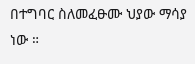በተግባር ስለመፈፁሙ ህያው ማሳያ ነው ።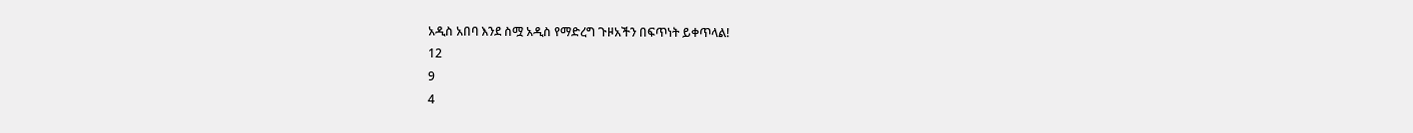አዲስ አበባ እንደ ስሟ አዲስ የማድረግ ጉዞአችን በፍጥነት ይቀጥላል!
12
9
4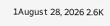1August 28, 2026 2.6K